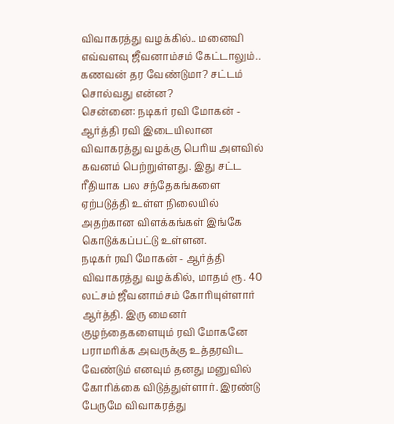விவாகரத்து வழக்கில்.. மனைவி எவ்வளவு ஜீவனாம்சம் கேட்டாலும்.. கணவன் தர வேண்டுமா? சட்டம் சொல்வது என்ன?
சென்னை: நடிகர் ரவி மோகன் - ஆர்த்தி ரவி இடையிலான விவாகரத்து வழக்கு பெரிய அளவில் கவனம் பெற்றுள்ளது. இது சட்ட ரீதியாக பல சந்தேகங்களை ஏற்படுத்தி உள்ள நிலையில் அதற்கான விளக்கங்கள் இங்கே கொடுக்கப்பட்டு உள்ளன.
நடிகர் ரவி மோகன் - ஆர்த்தி விவாகரத்து வழக்கில், மாதம் ரூ. 40 லட்சம் ஜீவனாம்சம் கோரியுள்ளார் ஆர்த்தி. இரு மைனர் குழந்தைகளையும் ரவி மோகனே பராமரிக்க அவருக்கு உத்தரவிட வேண்டும் எனவும் தனது மனுவில் கோரிக்கை விடுத்துள்ளார். இரண்டு பேருமே விவாகரத்து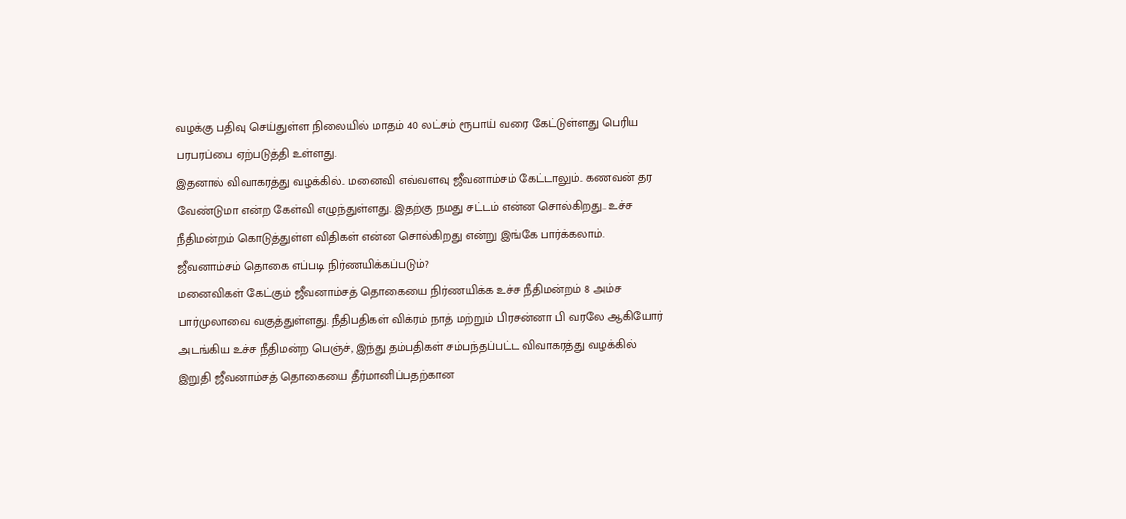வழக்கு பதிவு செய்துள்ள நிலையில் மாதம் 40 லட்சம் ரூபாய் வரை கேட்டுள்ளது பெரிய பரபரப்பை ஏற்படுத்தி உள்ளது.
இதனால் விவாகரத்து வழக்கில்.. மனைவி எவ்வளவு ஜீவனாம்சம் கேட்டாலும்.. கணவன் தர வேண்டுமா என்ற கேள்வி எழுந்துள்ளது. இதற்கு நமது சட்டம் என்ன சொல்கிறது.. உச்ச நீதிமன்றம் கொடுத்துள்ள விதிகள் என்ன சொல்கிறது என்று இங்கே பார்க்கலாம்.
ஜீவனாம்சம் தொகை எப்படி நிர்ணயிக்கப்படும்?
மனைவிகள் கேட்கும் ஜீவனாம்சத் தொகையை நிர்ணயிக்க உச்ச நீதிமன்றம் 8 அம்ச பார்முலாவை வகுத்துள்ளது. நீதிபதிகள் விக்ரம் நாத் மற்றும் பிரசன்னா பி வரலே ஆகியோர் அடங்கிய உச்ச நீதிமன்ற பெஞ்ச், இந்து தம்பதிகள் சம்பந்தப்பட்ட விவாகரத்து வழக்கில் இறுதி ஜீவனாம்சத் தொகையை தீர்மானிப்பதற்கான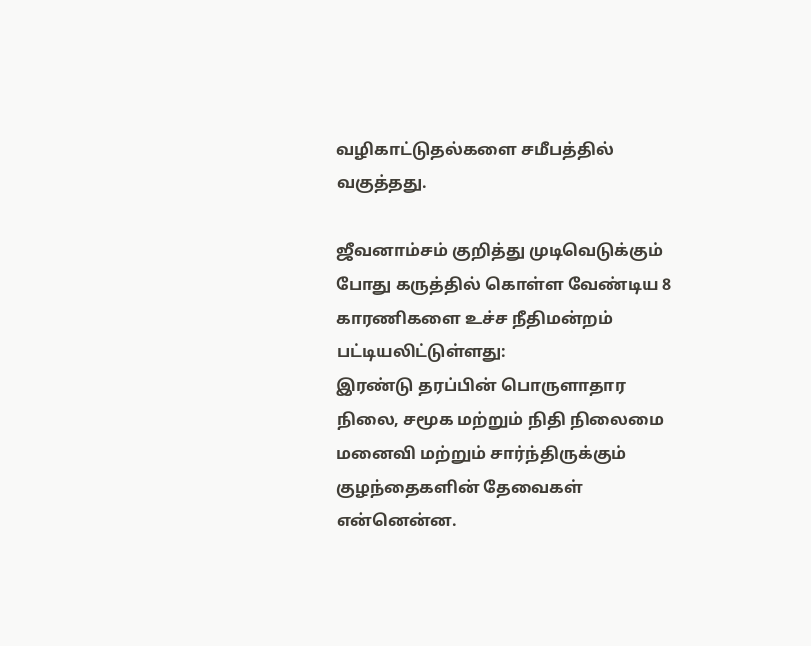வழிகாட்டுதல்களை சமீபத்தில் வகுத்தது.

ஜீவனாம்சம் குறித்து முடிவெடுக்கும் போது கருத்தில் கொள்ள வேண்டிய 8 காரணிகளை உச்ச நீதிமன்றம் பட்டியலிட்டுள்ளது:
இரண்டு தரப்பின் பொருளாதார நிலை, சமூக மற்றும் நிதி நிலைமை
மனைவி மற்றும் சார்ந்திருக்கும் குழந்தைகளின் தேவைகள் என்னென்ன.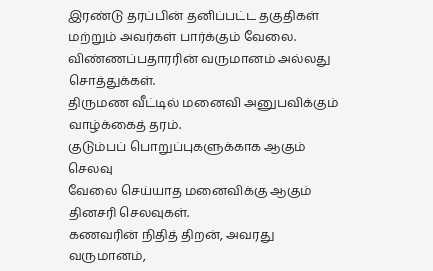இரண்டு தரப்பின் தனிப்பட்ட தகுதிகள் மற்றும் அவர்கள் பார்க்கும் வேலை.
விண்ணப்பதாரரின் வருமானம் அல்லது சொத்துக்கள்.
திருமண வீட்டில் மனைவி அனுபவிக்கும் வாழ்க்கைத் தரம்.
குடும்பப் பொறுப்புகளுக்காக ஆகும் செலவு
வேலை செய்யாத மனைவிக்கு ஆகும் தினசரி செலவுகள்.
கணவரின் நிதித் திறன், அவரது வருமானம்,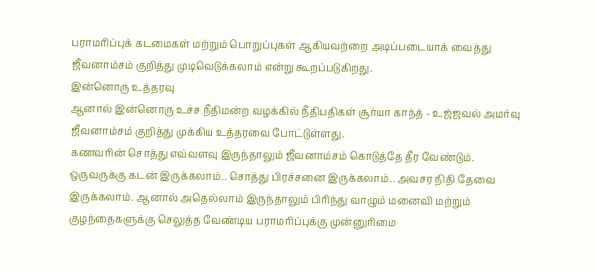பராமரிப்புக் கடமைகள் மற்றும் பொறுப்புகள் ஆகியவற்றை அடிப்படையாக் வைத்து ஜீவனாம்சம் குறித்து முடிவெடுக்கலாம் என்று கூறப்படுகிறது.
இன்னொரு உத்தரவு
ஆனால் இன்னொரு உச்ச நீதிமன்ற வழக்கில் நீதிபதிகள் சூர்யா காந்த் - உஜ்ஜவல் அமர்வு ஜீவனாம்சம் குறித்து முக்கிய உத்தரவை போட்டுள்ளது.
கணவரின் சொத்து எவ்வளவு இருந்தாலும் ஜீவனாம்சம் கொடுத்தே தீர வேண்டும். ஒருவருக்கு கடன் இருக்கலாம்.. சொத்து பிரச்சனை இருக்கலாம்.. அவசர நிதி தேவை இருக்கலாம். ஆனால் அதெல்லாம் இருந்தாலும் பிரிந்து வாழும் மனைவி மற்றும் குழந்தைகளுக்கு செலுத்த வேண்டிய பராமரிப்புக்கு முன்னுரிமை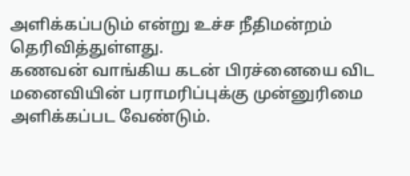அளிக்கப்படும் என்று உச்ச நீதிமன்றம் தெரிவித்துள்ளது.
கணவன் வாங்கிய கடன் பிரச்னையை விட மனைவியின் பராமரிப்புக்கு முன்னுரிமை அளிக்கப்பட வேண்டும்.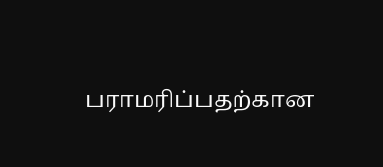பராமரிப்பதற்கான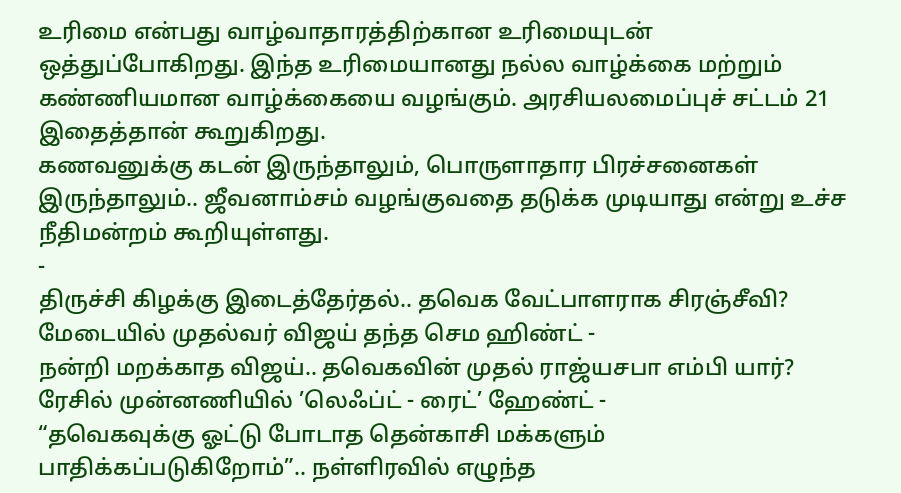உரிமை என்பது வாழ்வாதாரத்திற்கான உரிமையுடன் ஒத்துப்போகிறது. இந்த உரிமையானது நல்ல வாழ்க்கை மற்றும் கண்ணியமான வாழ்க்கையை வழங்கும். அரசியலமைப்புச் சட்டம் 21 இதைத்தான் கூறுகிறது.
கணவனுக்கு கடன் இருந்தாலும், பொருளாதார பிரச்சனைகள் இருந்தாலும்.. ஜீவனாம்சம் வழங்குவதை தடுக்க முடியாது என்று உச்ச நீதிமன்றம் கூறியுள்ளது.
-
திருச்சி கிழக்கு இடைத்தேர்தல்.. தவெக வேட்பாளராக சிரஞ்சீவி? மேடையில் முதல்வர் விஜய் தந்த செம ஹிண்ட் -
நன்றி மறக்காத விஜய்.. தவெகவின் முதல் ராஜ்யசபா எம்பி யார்? ரேசில் முன்னணியில் ’லெஃப்ட் - ரைட்’ ஹேண்ட் -
“தவெகவுக்கு ஓட்டு போடாத தென்காசி மக்களும் பாதிக்கப்படுகிறோம்”.. நள்ளிரவில் எழுந்த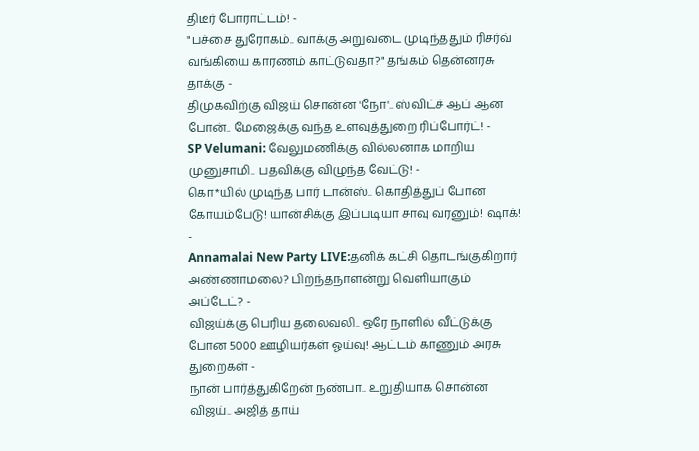திடீர் போராட்டம்! -
"பச்சை துரோகம்.. வாக்கு அறுவடை முடிந்ததும் ரிசர்வ் வங்கியை காரணம் காட்டுவதா?" தங்கம் தென்னரசு தாக்கு -
திமுகவிற்கு விஜய் சொன்ன 'நோ'.. ஸ்விட்ச் ஆப் ஆன போன்.. மேஜைக்கு வந்த உளவுத்துறை ரிப்போர்ட்! -
SP Velumani: வேலுமணிக்கு வில்லனாக மாறிய முனுசாமி.. பதவிக்கு விழுந்த வேட்டு! -
கொ*யில் முடிந்த பார் டான்ஸ்.. கொதித்துப் போன கோயம்பேடு! யான்சிக்கு இப்படியா சாவு வரனும்! ஷாக்! -
Annamalai New Party LIVE:தனிக் கட்சி தொடங்குகிறார் அண்ணாமலை? பிறந்தநாளன்று வெளியாகும் அப்டேட்? -
விஜய்க்கு பெரிய தலைவலி.. ஒரே நாளில் வீட்டுக்கு போன 5000 ஊழியர்கள் ஓய்வு! ஆட்டம் காணும் அரசு துறைகள் -
நான் பார்த்துகிறேன் நண்பா.. உறுதியாக சொன்ன விஜய்.. அஜித் தாய்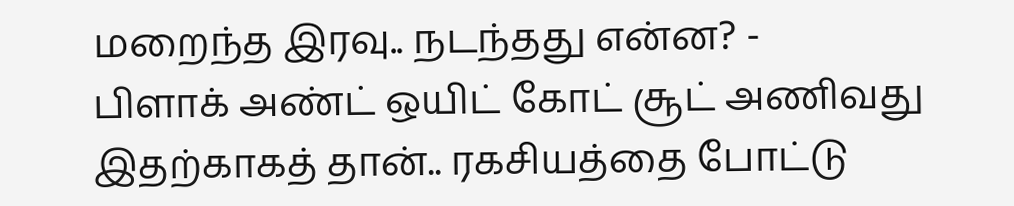மறைந்த இரவு.. நடந்தது என்ன? -
பிளாக் அண்ட் ஒயிட் கோட் சூட் அணிவது இதற்காகத் தான்.. ரகசியத்தை போட்டு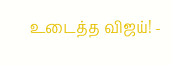உடைத்த விஜய்! -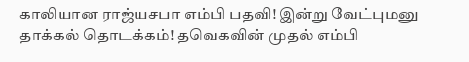காலியான ராஜ்யசபா எம்பி பதவி! இன்று வேட்புமனு தாக்கல் தொடக்கம்! தவெகவின் முதல் எம்பி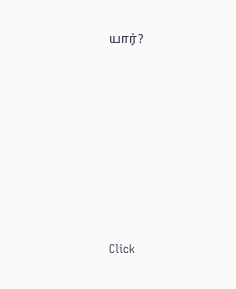யார்?












Click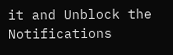it and Unblock the Notifications